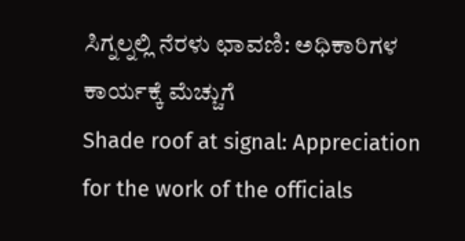ಸಿಗ್ನಲ್ನಲ್ಲಿ ನೆರಳು ಛಾವಣಿ: ಅಧಿಕಾರಿಗಳ ಕಾರ್ಯಕ್ಕೆ ಮೆಚ್ಚುಗೆ
Shade roof at signal: Appreciation for the work of the officials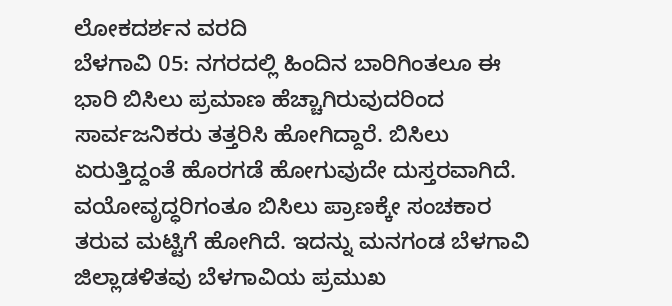ಲೋಕದರ್ಶನ ವರದಿ
ಬೆಳಗಾವಿ 05: ನಗರದಲ್ಲಿ ಹಿಂದಿನ ಬಾರಿಗಿಂತಲೂ ಈ ಭಾರಿ ಬಿಸಿಲು ಪ್ರಮಾಣ ಹೆಚ್ಚಾಗಿರುವುದರಿಂದ ಸಾರ್ವಜನಿಕರು ತತ್ತರಿಸಿ ಹೋಗಿದ್ದಾರೆ. ಬಿಸಿಲು ಏರುತ್ತಿದ್ದಂತೆ ಹೊರಗಡೆ ಹೋಗುವುದೇ ದುಸ್ತರವಾಗಿದೆ. ವಯೋವೃದ್ಧರಿಗಂತೂ ಬಿಸಿಲು ಪ್ರಾಣಕ್ಕೇ ಸಂಚಕಾರ ತರುವ ಮಟ್ಟಿಗೆ ಹೋಗಿದೆ. ಇದನ್ನು ಮನಗಂಡ ಬೆಳಗಾವಿ ಜಿಲ್ಲಾಡಳಿತವು ಬೆಳಗಾವಿಯ ಪ್ರಮುಖ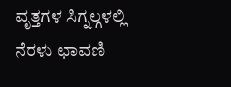ವೃತ್ತಗಳ ಸಿಗ್ನಲ್ಗಳಲ್ಲಿ ನೆರಳು ಛಾವಣಿ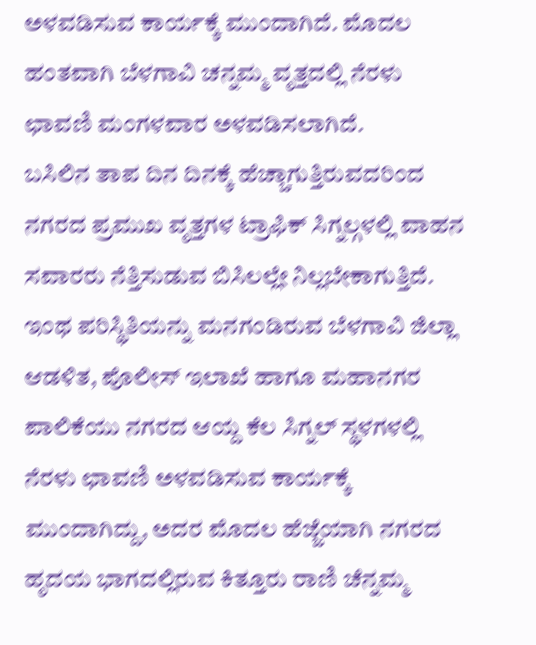ಅಳವಡಿಸುವ ಕಾರ್ಯಕ್ಕೆ ಮುಂದಾಗಿದೆ. ಮೊದಲ ಹಂತವಾಗಿ ಬೆಳಗಾವಿ ಚನ್ನಮ್ಮ ವೃತ್ತದಲ್ಲಿ ನೆರಳು ಛಾವಣಿ ಮಂಗಳವಾರ ಅಳವಡಿಸಲಾಗಿದೆ.
ಬಸಿಲಿನ ತಾಪ ದಿನ ದಿನಕ್ಕೆ ಹೆಚ್ಚಾಗುತ್ತಿರುವದರಿಂದ ನಗರದ ಪ್ರಮುಖ ವೃತ್ತಗಳ ಟ್ರಾಫಿಕ್ ಸಿಗ್ನಲ್ಗಳಲ್ಲಿ ವಾಹನ ಸವಾರರು ನೆತ್ತಿಸುಡುವ ಬಿಸಿಲಲ್ಲೇ ನಿಲ್ಲಬೇಕಾಗುತ್ತಿದೆ. ಇಂಥ ಪರಿಸ್ಥಿತಿಯನ್ನು ಮನಗಂಡಿರುವ ಬೆಳಗಾವಿ ಜಿಲ್ಲಾ ಆಡಳಿತ, ಪೊಲೀಸ್ ಇಲಾಖೆ ಹಾಗೂ ಮಹಾನಗರ ಪಾಲಿಕೆಯು ನಗರದ ಆಯ್ದ ಕೆಲ ಸಿಗ್ನಲ್ ಸ್ಥಳಗಳಲ್ಲಿ ನೆರಳು ಛಾವಣಿ ಅಳವಡಿಸುವ ಕಾರ್ಯಕ್ಕೆ ಮುಂದಾಗಿದ್ದು, ಅದರ ಮೊದಲ ಹೆಜ್ಜೆಯಾಗಿ ನಗರದ ಹೃದಯ ಭಾಗದಲ್ಲಿರುವ ಕಿತ್ತೂರು ರಾಣಿ ಚೆನ್ನಮ್ಮ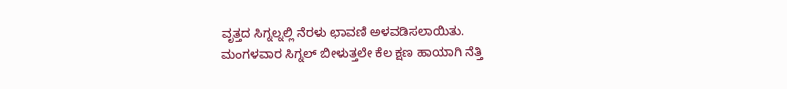ವೃತ್ತದ ಸಿಗ್ನಲ್ನಲ್ಲಿ ನೆರಳು ಛಾವಣಿ ಅಳವಡಿಸಲಾಯಿತು.
ಮಂಗಳವಾರ ಸಿಗ್ನಲ್ ಬೀಳುತ್ತಲೇ ಕೆಲ ಕ್ಷಣ ಹಾಯಾಗಿ ನೆತ್ತಿ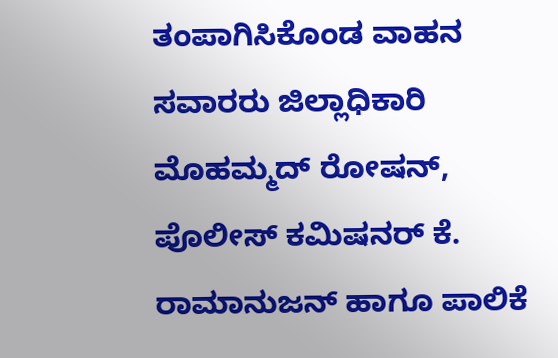ತಂಪಾಗಿಸಿಕೊಂಡ ವಾಹನ ಸವಾರರು ಜಿಲ್ಲಾಧಿಕಾರಿ ಮೊಹಮ್ಮದ್ ರೋಷನ್, ಪೊಲೀಸ್ ಕಮಿಷನರ್ ಕೆ. ರಾಮಾನುಜನ್ ಹಾಗೂ ಪಾಲಿಕೆ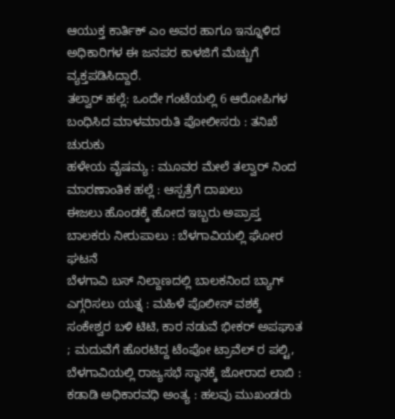ಆಯುಕ್ತ ಕಾರ್ತಿಕ್ ಎಂ ಅವರ ಹಾಗೂ ಇನ್ನೂಳಿದ ಅಧಿಕಾರಿಗಳ ಈ ಜನಪರ ಕಾಳಜಿಗೆ ಮೆಚ್ಚುಗೆ ವ್ಯಕ್ತಪಡಿಸಿದ್ದಾರೆ.
ತಲ್ವಾರ್ ಹಲ್ಲೆ: ಒಂದೇ ಗಂಟೆಯಲ್ಲಿ 6 ಆರೋಪಿಗಳ ಬಂಧಿಸಿದ ಮಾಳಮಾರುತಿ ಪೋಲೀಸರು : ತನಿಖೆ ಚುರುಕು
ಹಳೇಯ ವೈಷಮ್ಯ : ಮೂವರ ಮೇಲೆ ತಲ್ವಾರ್ ನಿಂದ ಮಾರಣಾಂತಿಕ ಹಲ್ಲೆ : ಆಸ್ಪತ್ರೆಗೆ ದಾಖಲು
ಈಜಲು ಹೊಂಡಕ್ಕೆ ಹೋದ ಇಬ್ಬರು ಅಪ್ರಾಪ್ತ ಬಾಲಕರು ನೀರುಪಾಲು : ಬೆಳಗಾವಿಯಲ್ಲಿ ಘೋರ ಘಟನೆ
ಬೆಳಗಾವಿ ಬಸ್ ನಿಲ್ದಾಣದಲ್ಲಿ ಬಾಲಕನಿಂದ ಬ್ಯಾಗ್ ಎಗ್ಗರಿಸಲು ಯತ್ನ : ಮಹಿಳೆ ಪೊಲೀಸ್ ವಶಕ್ಕೆ
ಸಂಕೇಶ್ವರ ಬಳಿ ಟಿಟಿ, ಕಾರ ನಡುವೆ ಭೀಕರ್ ಅಪಘಾತ ; ಮದುವೆಗೆ ಹೊರಟಿದ್ದ ಟೆಂಪೋ ಟ್ರಾವೆಲ್ ರ ಪಲ್ಟಿ,
ಬೆಳಗಾವಿಯಲ್ಲಿ ರಾಜ್ಯಸಭೆ ಸ್ಥಾನಕ್ಕೆ ಜೋರಾದ ಲಾಬಿ : ಕಡಾಡಿ ಅಧಿಕಾರವಧಿ ಅಂತ್ಯ : ಹಲವು ಮುಖಂಡರು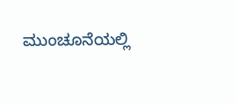ಮುಂಚೂನೆಯಲ್ಲಿ